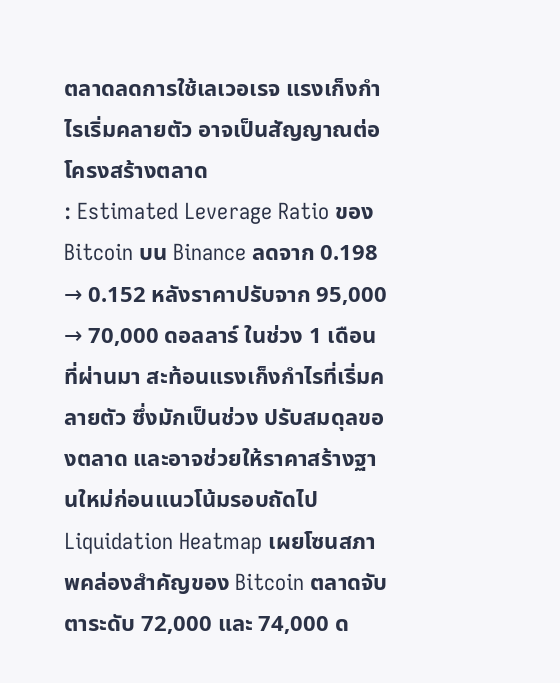ตลาดลดการใช้เลเวอเรจ แรงเก็งกำไรเริ่มคลายตัว อาจเป็นสัญญาณต่อโครงสร้างตลาด
: Estimated Leverage Ratio ของ Bitcoin บน Binance ลดจาก 0.198 → 0.152 หลังราคาปรับจาก 95,000 → 70,000 ดอลลาร์ ในช่วง 1 เดือนที่ผ่านมา สะท้อนแรงเก็งกำไรที่เริ่มคลายตัว ซึ่งมักเป็นช่วง ปรับสมดุลของตลาด และอาจช่วยให้ราคาสร้างฐานใหม่ก่อนแนวโน้มรอบถัดไป
Liquidation Heatmap เผยโซนสภาพคล่องสำคัญของ Bitcoin ตลาดจับตาระดับ 72,000 และ 74,000 ด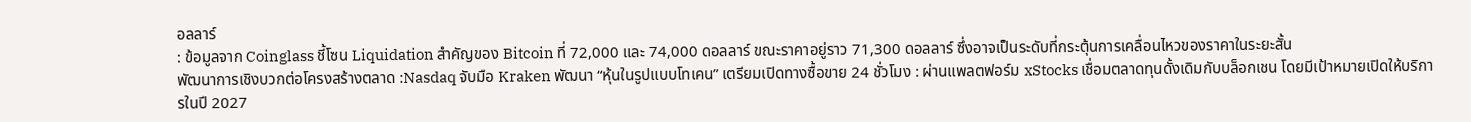อลลาร์
: ข้อมูลจาก Coinglass ชี้โซน Liquidation สำคัญของ Bitcoin ที่ 72,000 และ 74,000 ดอลลาร์ ขณะราคาอยู่ราว 71,300 ดอลลาร์ ซึ่งอาจเป็นระดับที่กระตุ้นการเคลื่อนไหวของราคาในระยะสั้น
พัฒนาการเชิงบวกต่อโครงสร้างตลาด :Nasdaq จับมือ Kraken พัฒนา “หุ้นในรูปแบบโทเคน” เตรียมเปิดทางซื้อขาย 24 ชั่วโมง : ผ่านแพลตฟอร์ม xStocks เชื่อมตลาดทุนดั้งเดิมกับบล็อกเชน โดยมีเป้าหมายเปิดให้บริการในปี 2027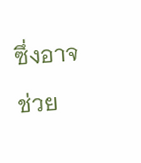ซึ่งอาจช่วย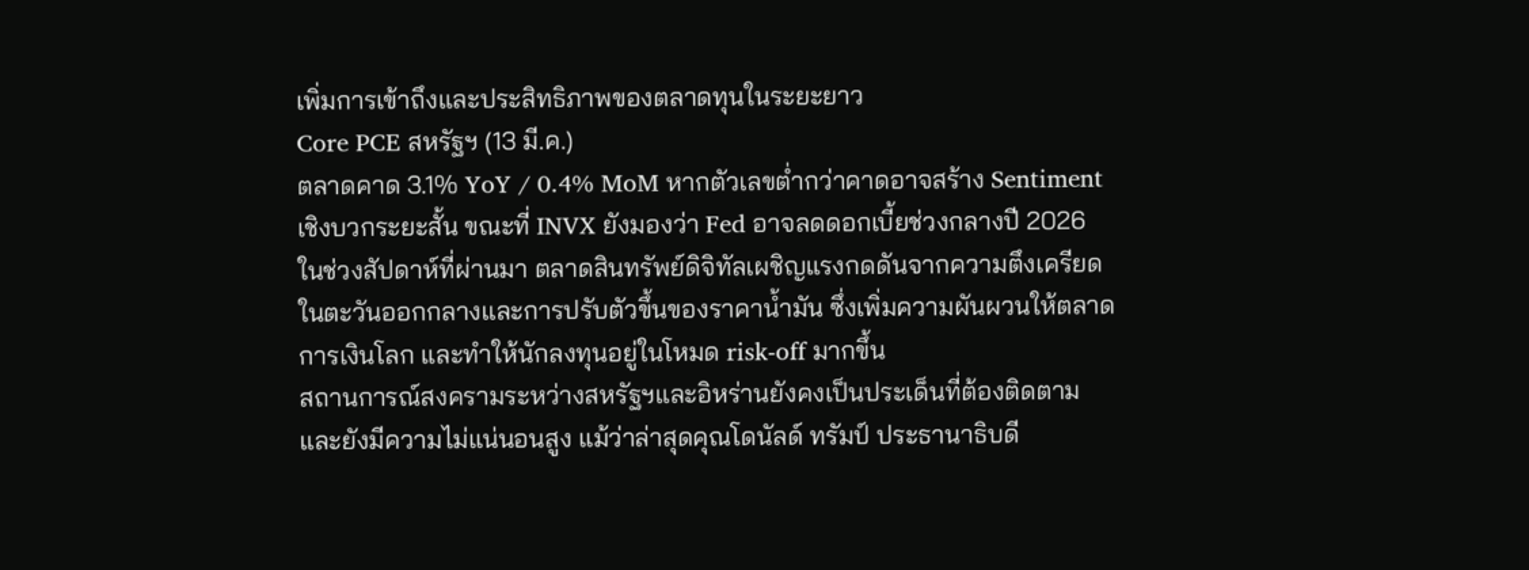เพิ่มการเข้าถึงและประสิทธิภาพของตลาดทุนในระยะยาว
Core PCE สหรัฐฯ (13 มี.ค.)
ตลาดคาด 3.1% YoY / 0.4% MoM หากตัวเลขต่ำกว่าคาดอาจสร้าง Sentiment เชิงบวกระยะสั้น ขณะที่ INVX ยังมองว่า Fed อาจลดดอกเบี้ยช่วงกลางปี 2026
ในช่วงสัปดาห์ที่ผ่านมา ตลาดสินทรัพย์ดิจิทัลเผชิญแรงกดดันจากความตึงเครียดในตะวันออกกลางและการปรับตัวขึ้นของราคาน้ำมัน ซึ่งเพิ่มความผันผวนให้ตลาดการเงินโลก และทำให้นักลงทุนอยู่ในโหมด risk-off มากขึ้น
สถานการณ์สงครามระหว่างสหรัฐฯและอิหร่านยังคงเป็นประเด็นที่ต้องติดตาม และยังมีความไม่แน่นอนสูง แม้ว่าล่าสุดคุณโดนัลด์ ทรัมป์ ประธานาธิบดี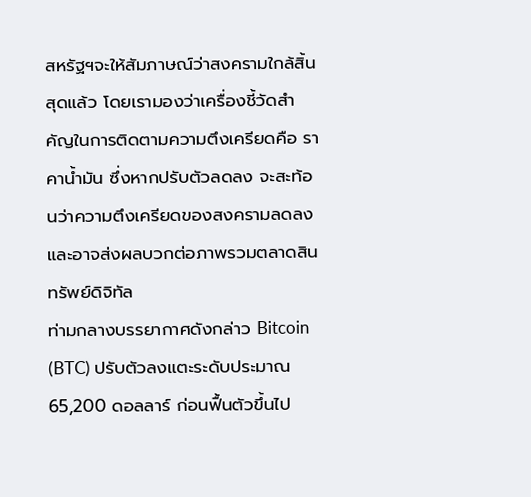สหรัฐฯจะให้สัมภาษณ์ว่าสงครามใกล้สิ้นสุดแล้ว โดยเรามองว่าเครื่องชี้วัดสำคัญในการติดตามความตึงเครียดคือ ราคาน้ำมัน ซึ่งหากปรับตัวลดลง จะสะท้อนว่าความตึงเครียดของสงครามลดลง และอาจส่งผลบวกต่อภาพรวมตลาดสินทรัพย์ดิจิทัล
ท่ามกลางบรรยากาศดังกล่าว Bitcoin (BTC) ปรับตัวลงแตะระดับประมาณ 65,200 ดอลลาร์ ก่อนฟื้นตัวขึ้นไป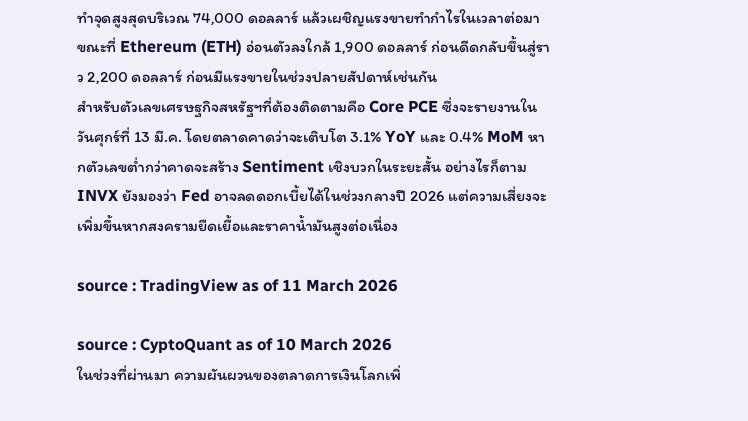ทำจุดสูงสุดบริเวณ 74,000 ดอลลาร์ แล้วเผชิญแรงขายทำกำไรในเวลาต่อมา ขณะที่ Ethereum (ETH) อ่อนตัวลงใกล้ 1,900 ดอลลาร์ ก่อนดีดกลับขึ้นสู่ราว 2,200 ดอลลาร์ ก่อนมีแรงขายในช่วงปลายสัปดาห์เช่นกัน
สำหรับตัวเลขเศรษฐกิจสหรัฐฯที่ต้องติดตามคือ Core PCE ซึ่งจะรายงานในวันศุกร์ที่ 13 มี.ค. โดยตลาดคาดว่าจะเติบโต 3.1% YoY และ 0.4% MoM หากตัวเลขต่ำกว่าคาดจะสร้าง Sentiment เชิงบวกในระยะสั้น อย่างไรก็ตาม INVX ยังมองว่า Fed อาจลดดอกเบี้ยได้ในช่วงกลางปี 2026 แต่ความเสี่ยงจะเพิ่มขึ้นหากสงครามยืดเยื้อและราคาน้ำมันสูงต่อเนื่อง

source : TradingView as of 11 March 2026

source : CyptoQuant as of 10 March 2026
ในช่วงที่ผ่านมา ความผันผวนของตลาดการเงินโลกเพิ่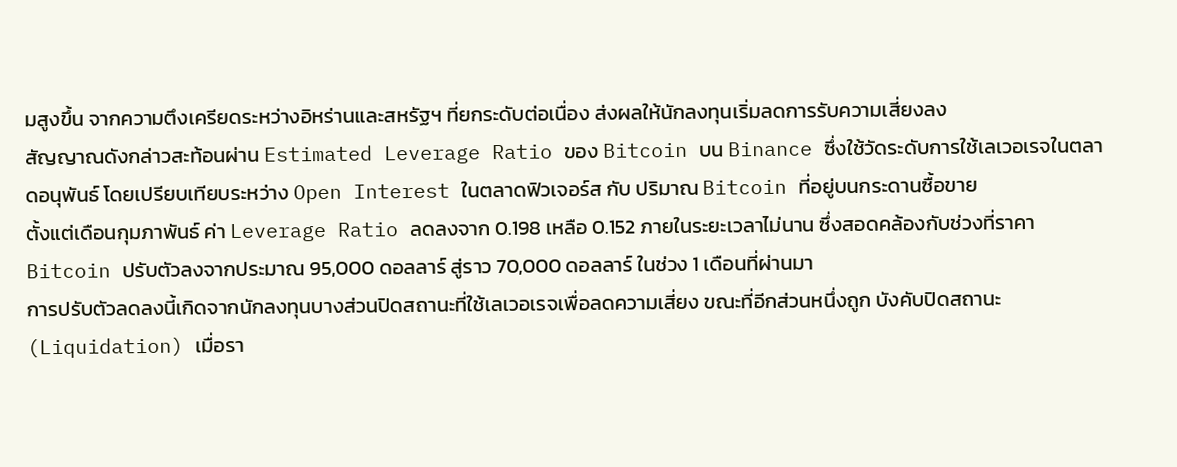มสูงขึ้น จากความตึงเครียดระหว่างอิหร่านและสหรัฐฯ ที่ยกระดับต่อเนื่อง ส่งผลให้นักลงทุนเริ่มลดการรับความเสี่ยงลง
สัญญาณดังกล่าวสะท้อนผ่าน Estimated Leverage Ratio ของ Bitcoin บน Binance ซึ่งใช้วัดระดับการใช้เลเวอเรจในตลาดอนุพันธ์ โดยเปรียบเทียบระหว่าง Open Interest ในตลาดฟิวเจอร์ส กับ ปริมาณ Bitcoin ที่อยู่บนกระดานซื้อขาย
ตั้งแต่เดือนกุมภาพันธ์ ค่า Leverage Ratio ลดลงจาก 0.198 เหลือ 0.152 ภายในระยะเวลาไม่นาน ซึ่งสอดคล้องกับช่วงที่ราคา Bitcoin ปรับตัวลงจากประมาณ 95,000 ดอลลาร์ สู่ราว 70,000 ดอลลาร์ ในช่วง 1 เดือนที่ผ่านมา
การปรับตัวลดลงนี้เกิดจากนักลงทุนบางส่วนปิดสถานะที่ใช้เลเวอเรจเพื่อลดความเสี่ยง ขณะที่อีกส่วนหนึ่งถูก บังคับปิดสถานะ (Liquidation) เมื่อรา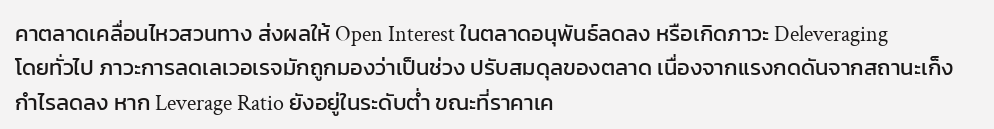คาตลาดเคลื่อนไหวสวนทาง ส่งผลให้ Open Interest ในตลาดอนุพันธ์ลดลง หรือเกิดภาวะ Deleveraging
โดยทั่วไป ภาวะการลดเลเวอเรจมักถูกมองว่าเป็นช่วง ปรับสมดุลของตลาด เนื่องจากแรงกดดันจากสถานะเก็งกำไรลดลง หาก Leverage Ratio ยังอยู่ในระดับต่ำ ขณะที่ราคาเค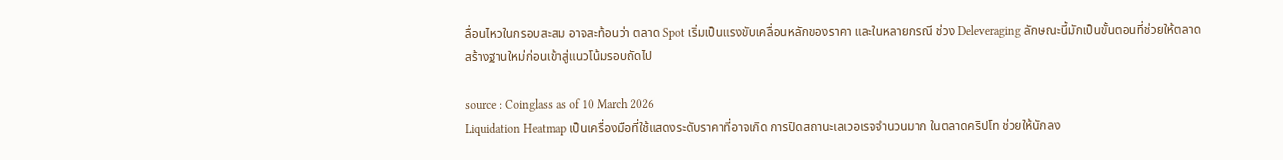ลื่อนไหวในกรอบสะสม อาจสะท้อนว่า ตลาด Spot เริ่มเป็นแรงขับเคลื่อนหลักของราคา และในหลายกรณี ช่วง Deleveraging ลักษณะนี้มักเป็นขั้นตอนที่ช่วยให้ตลาด สร้างฐานใหม่ก่อนเข้าสู่แนวโน้มรอบถัดไป

source : Coinglass as of 10 March 2026
Liquidation Heatmap เป็นเครื่องมือที่ใช้แสดงระดับราคาที่อาจเกิด การปิดสถานะเลเวอเรจจำนวนมาก ในตลาดคริปโท ช่วยให้นักลง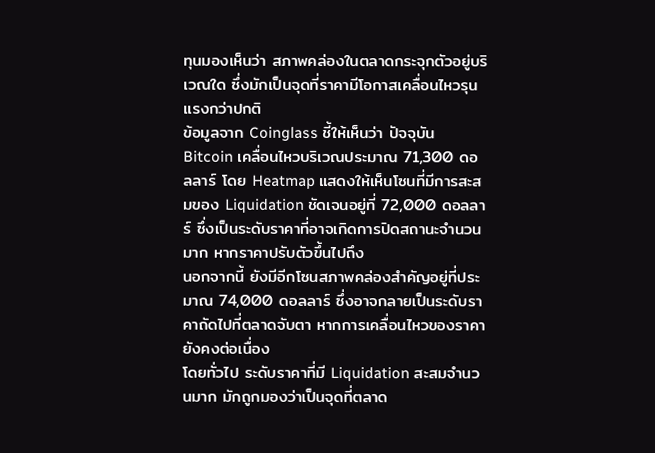ทุนมองเห็นว่า สภาพคล่องในตลาดกระจุกตัวอยู่บริเวณใด ซึ่งมักเป็นจุดที่ราคามีโอกาสเคลื่อนไหวรุนแรงกว่าปกติ
ข้อมูลจาก Coinglass ชี้ให้เห็นว่า ปัจจุบัน Bitcoin เคลื่อนไหวบริเวณประมาณ 71,300 ดอลลาร์ โดย Heatmap แสดงให้เห็นโซนที่มีการสะสมของ Liquidation ชัดเจนอยู่ที่ 72,000 ดอลลาร์ ซึ่งเป็นระดับราคาที่อาจเกิดการปิดสถานะจำนวนมาก หากราคาปรับตัวขึ้นไปถึง
นอกจากนี้ ยังมีอีกโซนสภาพคล่องสำคัญอยู่ที่ประมาณ 74,000 ดอลลาร์ ซึ่งอาจกลายเป็นระดับราคาถัดไปที่ตลาดจับตา หากการเคลื่อนไหวของราคายังคงต่อเนื่อง
โดยทั่วไป ระดับราคาที่มี Liquidation สะสมจำนวนมาก มักถูกมองว่าเป็นจุดที่ตลาด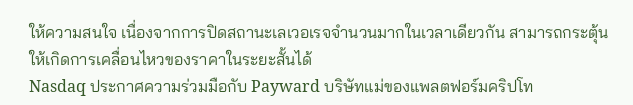ให้ความสนใจ เนื่องจากการปิดสถานะเลเวอเรจจำนวนมากในเวลาเดียวกัน สามารถกระตุ้นให้เกิดการเคลื่อนไหวของราคาในระยะสั้นได้
Nasdaq ประกาศความร่วมมือกับ Payward บริษัทแม่ของแพลตฟอร์มคริปโท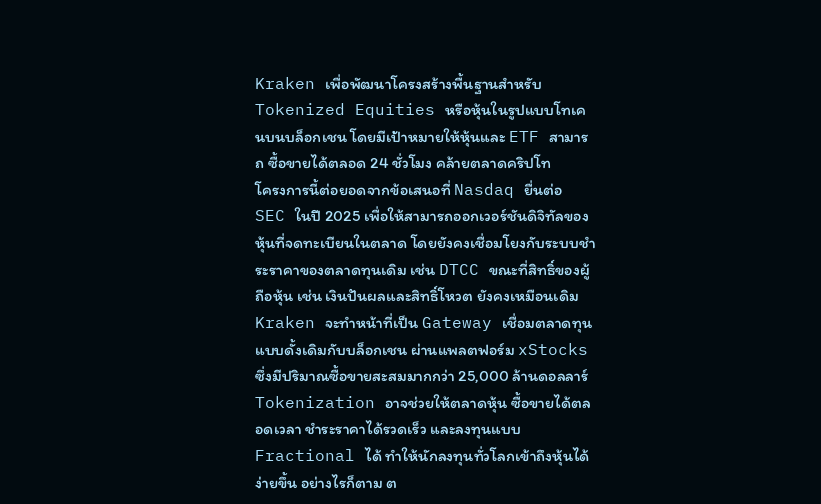Kraken เพื่อพัฒนาโครงสร้างพื้นฐานสำหรับ Tokenized Equities หรือหุ้นในรูปแบบโทเคนบนบล็อกเชน โดยมีเป้าหมายให้หุ้นและ ETF สามารถ ซื้อขายได้ตลอด 24 ชั่วโมง คล้ายตลาดคริปโท
โครงการนี้ต่อยอดจากข้อเสนอที่ Nasdaq ยื่นต่อ SEC ในปี 2025 เพื่อให้สามารถออกเวอร์ชันดิจิทัลของหุ้นที่จดทะเบียนในตลาด โดยยังคงเชื่อมโยงกับระบบชำระราคาของตลาดทุนเดิม เช่น DTCC ขณะที่สิทธิ์ของผู้ถือหุ้น เช่น เงินปันผลและสิทธิ์โหวต ยังคงเหมือนเดิม
Kraken จะทำหน้าที่เป็น Gateway เชื่อมตลาดทุนแบบดั้งเดิมกับบล็อกเชน ผ่านแพลตฟอร์ม xStocks ซึ่งมีปริมาณซื้อขายสะสมมากกว่า 25,000 ล้านดอลลาร์
Tokenization อาจช่วยให้ตลาดหุ้น ซื้อขายได้ตลอดเวลา ชำระราคาได้รวดเร็ว และลงทุนแบบ Fractional ได้ ทำให้นักลงทุนทั่วโลกเข้าถึงหุ้นได้ง่ายขึ้น อย่างไรก็ตาม ต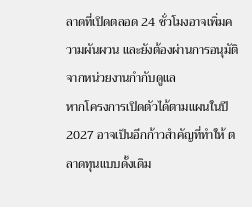ลาดที่เปิดตลอด 24 ชั่วโมงอาจเพิ่มความผันผวน และยังต้องผ่านการอนุมัติจากหน่วยงานกำกับดูแล
หากโครงการเปิดตัวได้ตามแผนในปี 2027 อาจเป็นอีกก้าวสำคัญที่ทำให้ ตลาดทุนแบบดั้งเดิม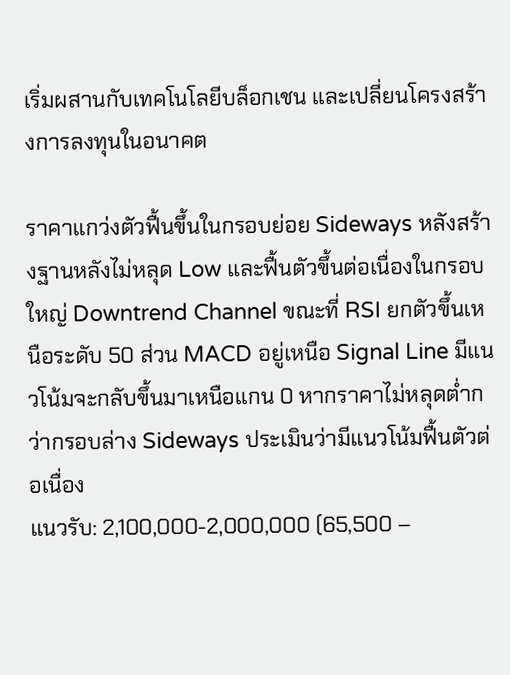เริ่มผสานกับเทคโนโลยีบล็อกเชน และเปลี่ยนโครงสร้างการลงทุนในอนาคต

ราคาแกว่งตัวฟื้นขึ้นในกรอบย่อย Sideways หลังสร้างฐานหลังไม่หลุด Low และฟื้นตัวขึ้นต่อเนื่องในกรอบใหญ่ Downtrend Channel ขณะที่ RSI ยกตัวขึ้นเหนือระดับ 50 ส่วน MACD อยู่เหนือ Signal Line มีแนวโน้มจะกลับขึ้นมาเหนือแกน 0 หากราคาไม่หลุดต่ำกว่ากรอบล่าง Sideways ประเมินว่ามีแนวโน้มฟื้นตัวต่อเนื่อง
แนวรับ: 2,100,000-2,000,000 (65,500 –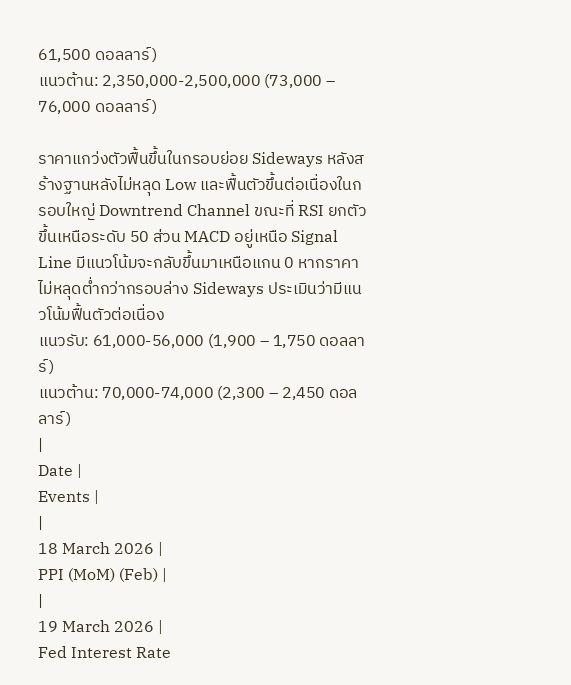61,500 ดอลลาร์)
แนวต้าน: 2,350,000-2,500,000 (73,000 – 76,000 ดอลลาร์)

ราคาแกว่งตัวฟื้นขึ้นในกรอบย่อย Sideways หลังสร้างฐานหลังไม่หลุด Low และฟื้นตัวขึ้นต่อเนื่องในกรอบใหญ่ Downtrend Channel ขณะที่ RSI ยกตัวขึ้นเหนือระดับ 50 ส่วน MACD อยู่เหนือ Signal Line มีแนวโน้มจะกลับขึ้นมาเหนือแกน 0 หากราคาไม่หลุดต่ำกว่ากรอบล่าง Sideways ประเมินว่ามีแนวโน้มฟื้นตัวต่อเนื่อง
แนวรับ: 61,000-56,000 (1,900 – 1,750 ดอลลาร์)
แนวต้าน: 70,000-74,000 (2,300 – 2,450 ดอลลาร์)
|
Date |
Events |
|
18 March 2026 |
PPI (MoM) (Feb) |
|
19 March 2026 |
Fed Interest Rate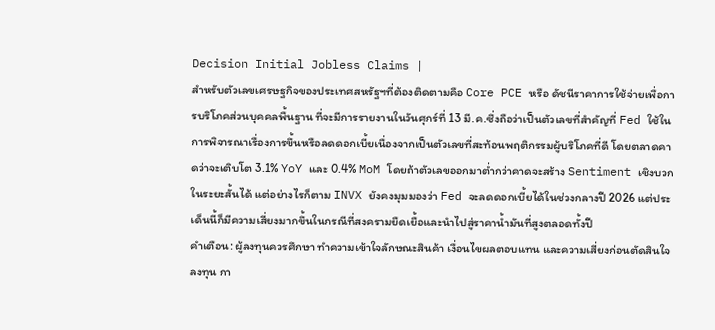Decision Initial Jobless Claims |
สำหรับตัวเลขเศรษฐกิจของประเทศสหรัฐฯที่ต้องติดตามคือ Core PCE หรือ ดัชนีราคาการใช้จ่ายเพื่อการบริโภคส่วนบุคคลพื้นฐาน ที่จะมีการรายงานในวันศุกร์ที่ 13 มี.ค.ซึ่งถือว่าเป็นตัวเลขที่สำคัญที่ Fed ใช้ในการพิจารณาเรื่องการขึ้นหรือลดดอกเบี้ยเนื่องจากเป็นตัวเลขที่สะท้อนพฤติกรรมผู้บริโภคที่ดี โดยตลาดคาดว่าจะเติบโต 3.1% YoY และ 0.4% MoM โดยถ้าตัวเลขออกมาต่ำกว่าคาดจะสร้าง Sentiment เชิงบวกในระยะสั้นได้ แต่อย่างไรก็ตาม INVX ยังคงมุมมองว่า Fed จะลดดอกเบี้ยได้ในช่วงกลางปี 2026 แต่ประเด็นนี้ก็มีความเสี่ยงมากขึ้นในกรณีที่สงครามยืดเยื้อและนำไปสู่ราคาน้ำมันที่สูงตลอดทั้งปี
คำเตือน: ผู้ลงทุนควรศึกษา ทำความเข้าใจลักษณะสินค้า เงื่อนไขผลตอบแทน และความเสี่ยงก่อนตัดสินใจลงทุน กา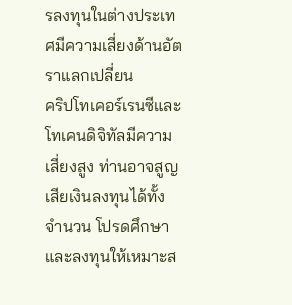รลงทุนในต่างประเทศมีความเสี่ยงด้านอัตราแลกเปลี่ยน
คริปโทเคอร์เรนซีและโทเคนดิจิทัลมีความเสี่ยงสูง ท่านอาจสูญเสียเงินลงทุนได้ทั้งจำนวน โปรดศึกษาและลงทุนให้เหมาะส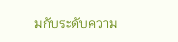มกับระดับความ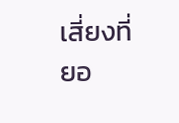เสี่ยงที่ยอ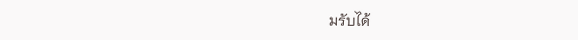มรับได้